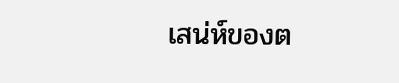เสน่ห์ของต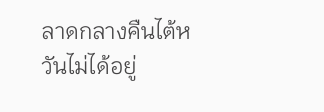ลาดกลางคืนไต้หวันไม่ได้อยู่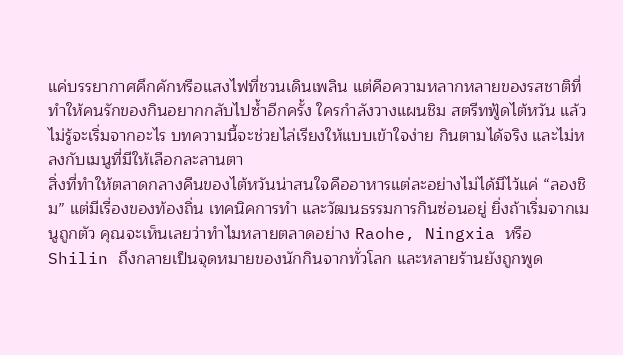แค่บรรยากาศคึกคักหรือแสงไฟที่ชวนเดินเพลิน แต่คือความหลากหลายของรสชาติที่ทำให้คนรักของกินอยากกลับไปซ้ำอีกครั้ง ใครกำลังวางแผนชิม สตรีทฟู้ดไต้หวัน แล้วไม่รู้จะเริ่มจากอะไร บทความนี้จะช่วยไล่เรียงให้แบบเข้าใจง่าย กินตามได้จริง และไม่หลงกับเมนูที่มีให้เลือกละลานตา
สิ่งที่ทำให้ตลาดกลางคืนของไต้หวันน่าสนใจคืออาหารแต่ละอย่างไม่ได้มีไว้แค่ “ลองชิม” แต่มีเรื่องของท้องถิ่น เทคนิคการทำ และวัฒนธรรมการกินซ่อนอยู่ ยิ่งถ้าเริ่มจากเมนูถูกตัว คุณจะเห็นเลยว่าทำไมหลายตลาดอย่าง Raohe, Ningxia หรือ Shilin ถึงกลายเป็นจุดหมายของนักกินจากทั่วโลก และหลายร้านยังถูกพูด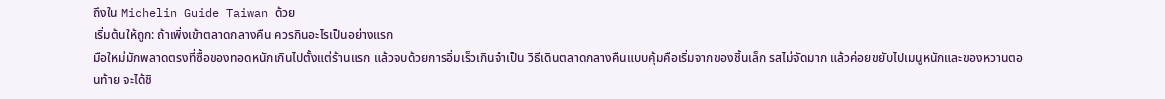ถึงใน Michelin Guide Taiwan ด้วย
เริ่มต้นให้ถูก: ถ้าเพิ่งเข้าตลาดกลางคืน ควรกินอะไรเป็นอย่างแรก
มือใหม่มักพลาดตรงที่ซื้อของทอดหนักเกินไปตั้งแต่ร้านแรก แล้วจบด้วยการอิ่มเร็วเกินจำเป็น วิธีเดินตลาดกลางคืนแบบคุ้มคือเริ่มจากของชิ้นเล็ก รสไม่จัดมาก แล้วค่อยขยับไปเมนูหนักและของหวานตอนท้าย จะได้ชิ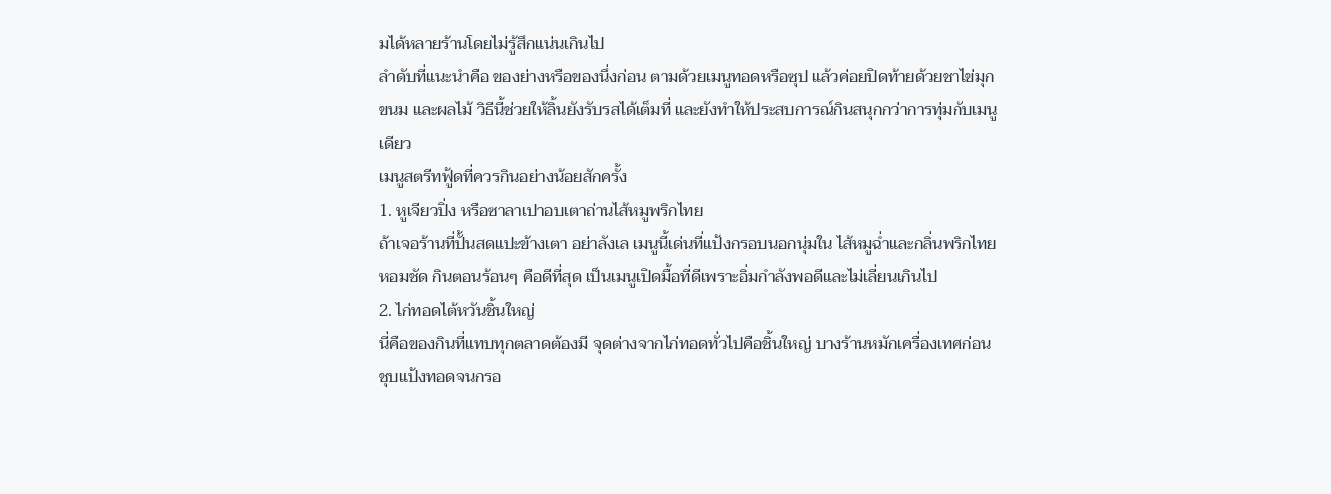มได้หลายร้านโดยไม่รู้สึกแน่นเกินไป
ลำดับที่แนะนำคือ ของย่างหรือของนึ่งก่อน ตามด้วยเมนูทอดหรือซุป แล้วค่อยปิดท้ายด้วยชาไข่มุก ขนม และผลไม้ วิธีนี้ช่วยให้ลิ้นยังรับรสได้เต็มที่ และยังทำให้ประสบการณ์กินสนุกกว่าการทุ่มกับเมนูเดียว
เมนูสตรีทฟู้ดที่ควรกินอย่างน้อยสักครั้ง
1. หูเจียวปิ่ง หรือซาลาเปาอบเตาถ่านไส้หมูพริกไทย
ถ้าเจอร้านที่ปั้นสดแปะข้างเตา อย่าลังเล เมนูนี้เด่นที่แป้งกรอบนอกนุ่มใน ไส้หมูฉ่ำและกลิ่นพริกไทยหอมชัด กินตอนร้อนๆ คือดีที่สุด เป็นเมนูเปิดมื้อที่ดีเพราะอิ่มกำลังพอดีและไม่เลี่ยนเกินไป
2. ไก่ทอดไต้หวันชิ้นใหญ่
นี่คือของกินที่แทบทุกตลาดต้องมี จุดต่างจากไก่ทอดทั่วไปคือชิ้นใหญ่ บางร้านหมักเครื่องเทศก่อนชุบแป้งทอดจนกรอ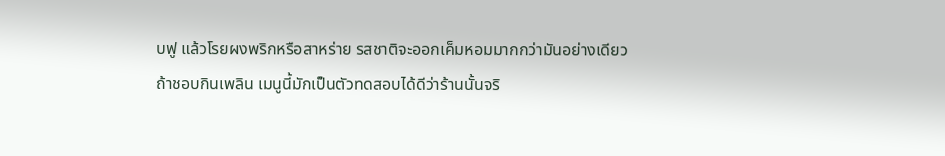บฟู แล้วโรยผงพริกหรือสาหร่าย รสชาติจะออกเค็มหอมมากกว่ามันอย่างเดียว ถ้าชอบกินเพลิน เมนูนี้มักเป็นตัวทดสอบได้ดีว่าร้านนั้นจริ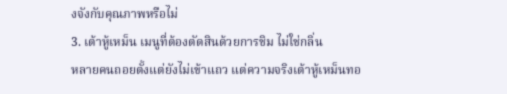งจังกับคุณภาพหรือไม่
3. เต้าหู้เหม็น เมนูที่ต้องตัดสินด้วยการชิม ไม่ใช่กลิ่น
หลายคนถอยตั้งแต่ยังไม่เข้าแถว แต่ความจริงเต้าหู้เหม็นทอ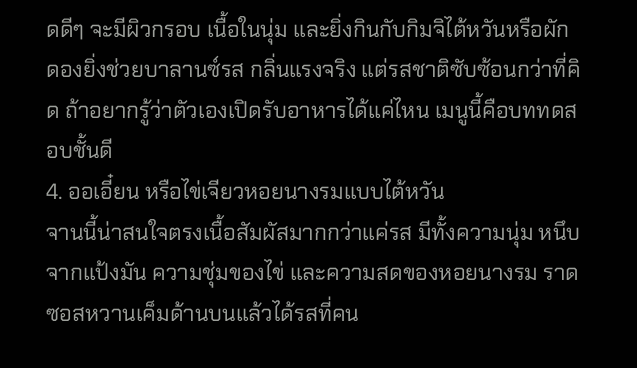ดดีๆ จะมีผิวกรอบ เนื้อในนุ่ม และยิ่งกินกับกิมจิไต้หวันหรือผักดองยิ่งช่วยบาลานซ์รส กลิ่นแรงจริง แต่รสชาติซับซ้อนกว่าที่คิด ถ้าอยากรู้ว่าตัวเองเปิดรับอาหารได้แค่ไหน เมนูนี้คือบททดสอบชั้นดี
4. ออเอี๋ยน หรือไข่เจียวหอยนางรมแบบไต้หวัน
จานนี้น่าสนใจตรงเนื้อสัมผัสมากกว่าแค่รส มีทั้งความนุ่ม หนึบ จากแป้งมัน ความชุ่มของไข่ และความสดของหอยนางรม ราดซอสหวานเค็มด้านบนแล้วได้รสที่คน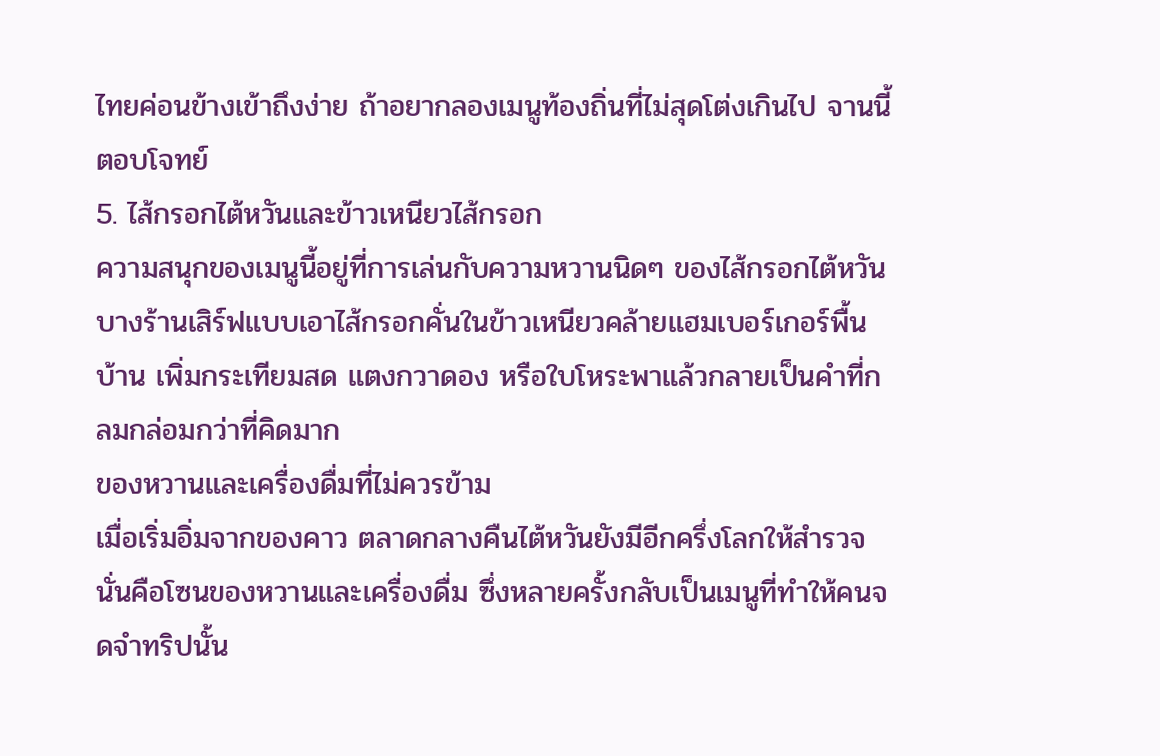ไทยค่อนข้างเข้าถึงง่าย ถ้าอยากลองเมนูท้องถิ่นที่ไม่สุดโต่งเกินไป จานนี้ตอบโจทย์
5. ไส้กรอกไต้หวันและข้าวเหนียวไส้กรอก
ความสนุกของเมนูนี้อยู่ที่การเล่นกับความหวานนิดๆ ของไส้กรอกไต้หวัน บางร้านเสิร์ฟแบบเอาไส้กรอกคั่นในข้าวเหนียวคล้ายแฮมเบอร์เกอร์พื้นบ้าน เพิ่มกระเทียมสด แตงกวาดอง หรือใบโหระพาแล้วกลายเป็นคำที่กลมกล่อมกว่าที่คิดมาก
ของหวานและเครื่องดื่มที่ไม่ควรข้าม
เมื่อเริ่มอิ่มจากของคาว ตลาดกลางคืนไต้หวันยังมีอีกครึ่งโลกให้สำรวจ นั่นคือโซนของหวานและเครื่องดื่ม ซึ่งหลายครั้งกลับเป็นเมนูที่ทำให้คนจดจำทริปนั้น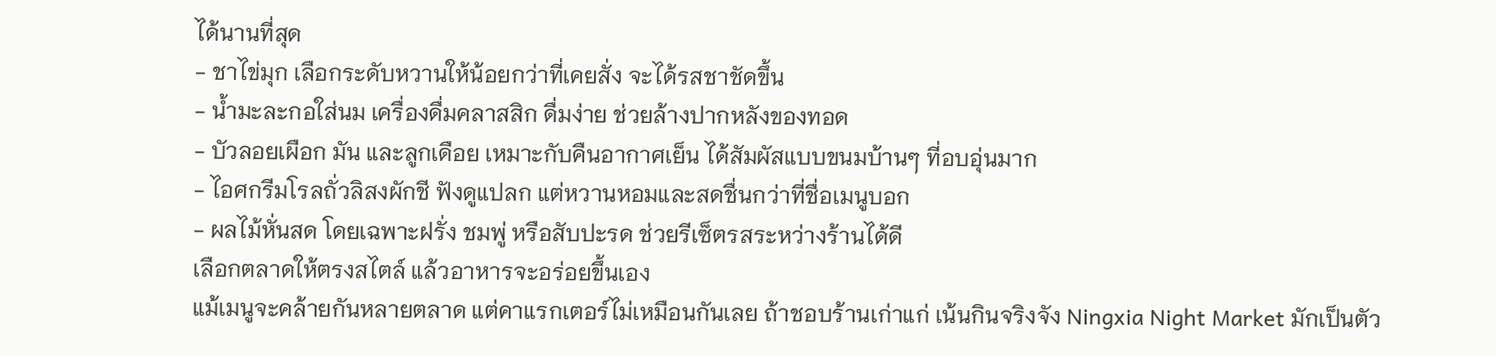ได้นานที่สุด
- ชาไข่มุก เลือกระดับหวานให้น้อยกว่าที่เคยสั่ง จะได้รสชาชัดขึ้น
- น้ำมะละกอใส่นม เครื่องดื่มคลาสสิก ดื่มง่าย ช่วยล้างปากหลังของทอด
- บัวลอยเผือก มัน และลูกเดือย เหมาะกับคืนอากาศเย็น ได้สัมผัสแบบขนมบ้านๆ ที่อบอุ่นมาก
- ไอศกรีมโรลถั่วลิสงผักชี ฟังดูแปลก แต่หวานหอมและสดชื่นกว่าที่ชื่อเมนูบอก
- ผลไม้หั่นสด โดยเฉพาะฝรั่ง ชมพู่ หรือสับปะรด ช่วยรีเซ็ตรสระหว่างร้านได้ดี
เลือกตลาดให้ตรงสไตล์ แล้วอาหารจะอร่อยขึ้นเอง
แม้เมนูจะคล้ายกันหลายตลาด แต่คาแรกเตอร์ไม่เหมือนกันเลย ถ้าชอบร้านเก่าแก่ เน้นกินจริงจัง Ningxia Night Market มักเป็นตัว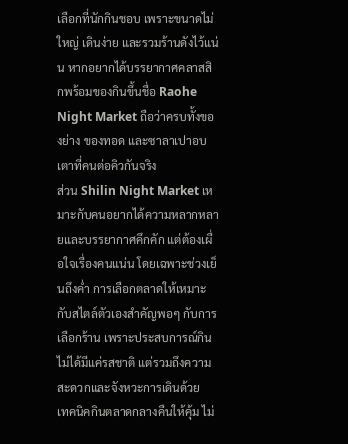เลือกที่นักกินชอบ เพราะขนาดไม่ใหญ่ เดินง่าย และรวมร้านดังไว้แน่น หากอยากได้บรรยากาศคลาสสิกพร้อมของกินขึ้นชื่อ Raohe Night Market ถือว่าครบทั้งของย่าง ของทอด และซาลาเปาอบเตาที่คนต่อคิวกันจริง
ส่วน Shilin Night Market เหมาะกับคนอยากได้ความหลากหลายและบรรยากาศคึกคัก แต่ต้องเผื่อใจเรื่องคนแน่น โดยเฉพาะช่วงเย็นถึงค่ำ การเลือกตลาดให้เหมาะกับสไตล์ตัวเองสำคัญพอๆ กับการเลือกร้าน เพราะประสบการณ์กินไม่ได้มีแค่รสชาติ แต่รวมถึงความสะดวกและจังหวะการเดินด้วย
เทคนิคกินตลาดกลางคืนให้คุ้ม ไม่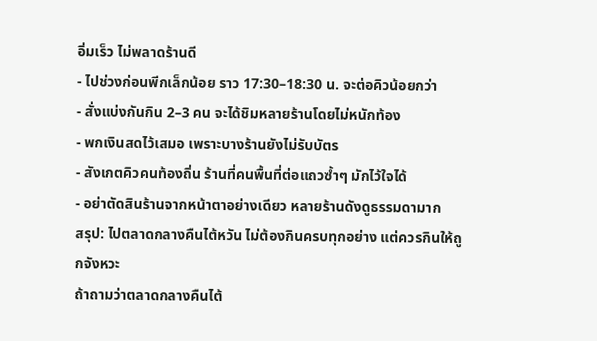อิ่มเร็ว ไม่พลาดร้านดี
- ไปช่วงก่อนพีกเล็กน้อย ราว 17:30–18:30 น. จะต่อคิวน้อยกว่า
- สั่งแบ่งกันกิน 2–3 คน จะได้ชิมหลายร้านโดยไม่หนักท้อง
- พกเงินสดไว้เสมอ เพราะบางร้านยังไม่รับบัตร
- สังเกตคิวคนท้องถิ่น ร้านที่คนพื้นที่ต่อแถวซ้ำๆ มักไว้ใจได้
- อย่าตัดสินร้านจากหน้าตาอย่างเดียว หลายร้านดังดูธรรมดามาก
สรุป: ไปตลาดกลางคืนไต้หวัน ไม่ต้องกินครบทุกอย่าง แต่ควรกินให้ถูกจังหวะ
ถ้าถามว่าตลาดกลางคืนไต้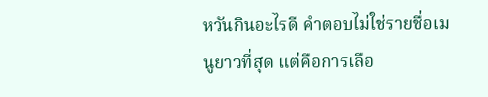หวันกินอะไรดี คำตอบไม่ใช่รายชื่อเมนูยาวที่สุด แต่คือการเลือ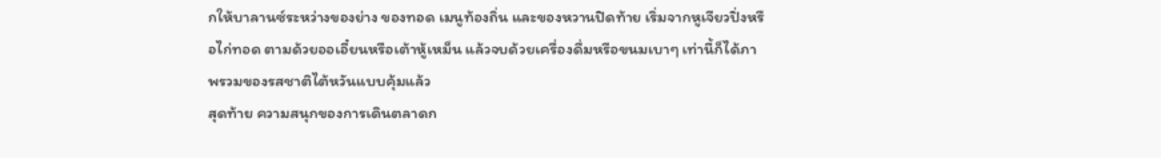กให้บาลานซ์ระหว่างของย่าง ของทอด เมนูท้องถิ่น และของหวานปิดท้าย เริ่มจากหูเจียวปิ่งหรือไก่ทอด ตามด้วยออเอี๋ยนหรือเต้าหู้เหม็น แล้วจบด้วยเครื่องดื่มหรือขนมเบาๆ เท่านี้ก็ได้ภาพรวมของรสชาติไต้หวันแบบคุ้มแล้ว
สุดท้าย ความสนุกของการเดินตลาดก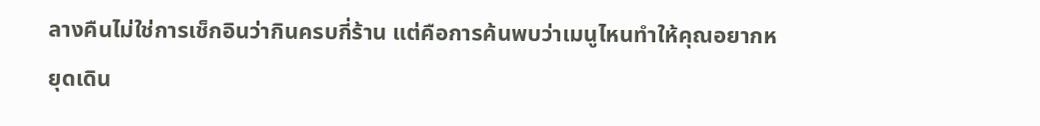ลางคืนไม่ใช่การเช็กอินว่ากินครบกี่ร้าน แต่คือการค้นพบว่าเมนูไหนทำให้คุณอยากหยุดเดิน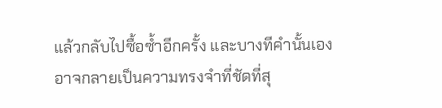แล้วกลับไปซื้อซ้ำอีกครั้ง และบางทีคำนั้นเอง อาจกลายเป็นความทรงจำที่ชัดที่สุ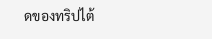ดของทริปไต้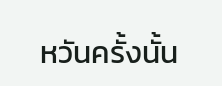หวันครั้งนั้น